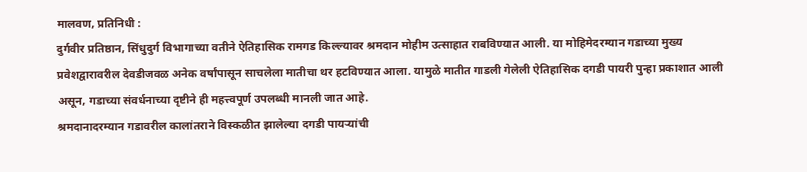मालवण, प्रतिनिधी :
दुर्गवीर प्रतिष्ठान, सिंधुदुर्ग विभागाच्या वतीने ऐतिहासिक रामगड किल्ल्यावर श्रमदान मोहीम उत्साहात राबविण्यात आली. या मोहिमेदरम्यान गडाच्या मुख्य प्रवेशद्वारावरील देवडीजवळ अनेक वर्षांपासून साचलेला मातीचा थर हटविण्यात आला. यामुळे मातीत गाडली गेलेली ऐतिहासिक दगडी पायरी पुन्हा प्रकाशात आली असून, गडाच्या संवर्धनाच्या दृष्टीने ही महत्त्वपूर्ण उपलब्धी मानली जात आहे.
श्रमदानादरम्यान गडावरील कालांतराने विस्कळीत झालेल्या दगडी पायऱ्यांची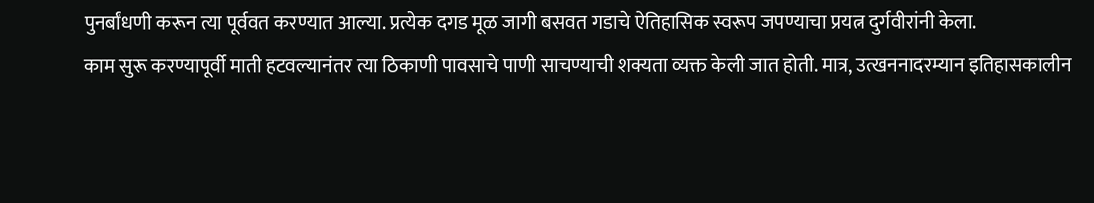पुनर्बांधणी करून त्या पूर्ववत करण्यात आल्या. प्रत्येक दगड मूळ जागी बसवत गडाचे ऐतिहासिक स्वरूप जपण्याचा प्रयत्न दुर्गवीरांनी केला.
काम सुरू करण्यापूर्वी माती हटवल्यानंतर त्या ठिकाणी पावसाचे पाणी साचण्याची शक्यता व्यक्त केली जात होती. मात्र, उत्खननादरम्यान इतिहासकालीन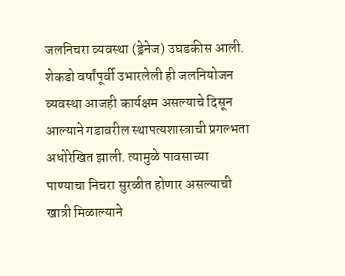जलनिचरा व्यवस्था (ड्रेनेज) उघडकीस आली. शेकडो वर्षांपूर्वी उभारलेली ही जलनियोजन व्यवस्था आजही कार्यक्षम असल्याचे दिसून आल्याने गडावरील स्थापत्यशास्त्राची प्रगल्भता अधोरेखित झाली. त्यामुळे पावसाच्या पाण्याचा निचरा सुरळीत होणार असल्याची खात्री मिळाल्याने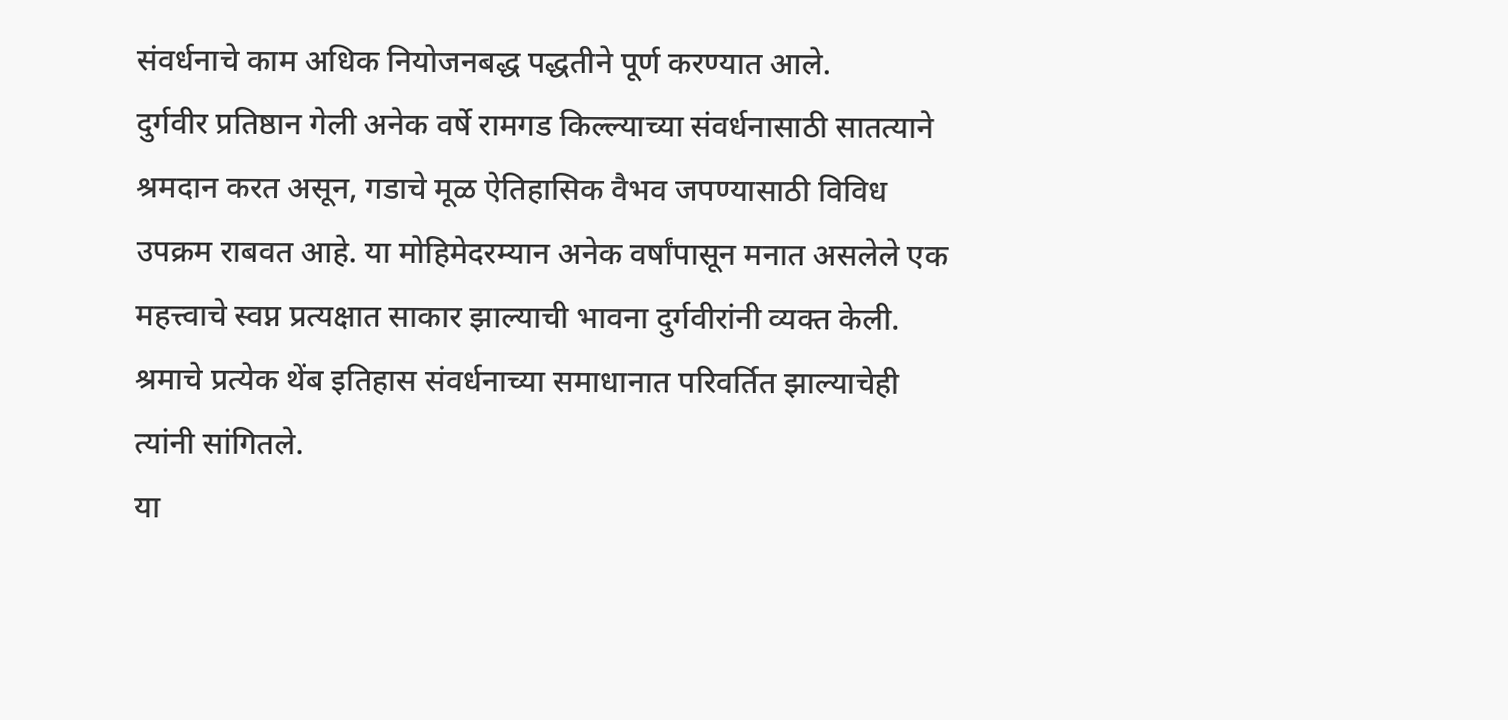संवर्धनाचे काम अधिक नियोजनबद्ध पद्धतीने पूर्ण करण्यात आले.
दुर्गवीर प्रतिष्ठान गेली अनेक वर्षे रामगड किल्ल्याच्या संवर्धनासाठी सातत्याने श्रमदान करत असून, गडाचे मूळ ऐतिहासिक वैभव जपण्यासाठी विविध उपक्रम राबवत आहे. या मोहिमेदरम्यान अनेक वर्षांपासून मनात असलेले एक महत्त्वाचे स्वप्न प्रत्यक्षात साकार झाल्याची भावना दुर्गवीरांनी व्यक्त केली. श्रमाचे प्रत्येक थेंब इतिहास संवर्धनाच्या समाधानात परिवर्तित झाल्याचेही त्यांनी सांगितले.
या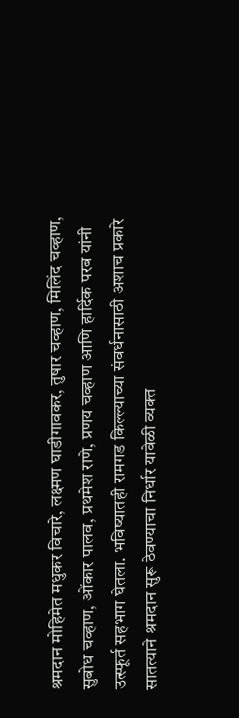श्रमदान मोहिमेत मधुकर विचारे, लक्ष्मण घाडीगावकर, तुषार चव्हाण, मिलिंद चव्हाण, सुबोध चव्हाण, ओंकार पालव, प्रथमेश राणे, प्रणय चव्हाण आणि हार्दिक परब यांनी उत्स्फूर्त सहभाग घेतला. भविष्यातही रामगड किल्ल्याच्या संवर्धनासाठी अशाच प्रकारे सातत्याने श्रमदान सुरू ठेवण्याचा निर्धार यावेळी व्यक्त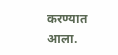करण्यात आला.